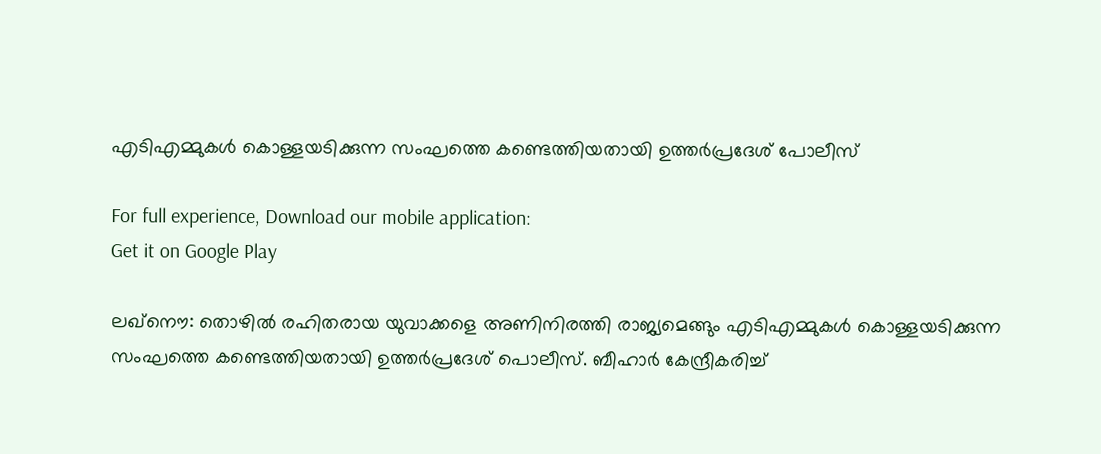എടിഎമ്മുകള്‍ കൊള്ളയടിക്കുന്ന സംഘത്തെ കണ്ടെത്തിയതായി ഉത്തര്‍പ്രദേശ് പോലീസ്

For full experience, Download our mobile application:
Get it on Google Play

ലഖ്നൌ: തൊഴില്‍ രഹിതരായ യുവാക്കളെ അണിനിരത്തി രാജ്യമെങ്ങും എടിഎമ്മുകള്‍ കൊള്ളയടിക്കുന്ന സംഘത്തെ കണ്ടെത്തിയതായി ഉത്തര്‍പ്രദേശ് പൊലീസ്. ബീഹാര്‍ കേന്ദ്രീകരിച്ച്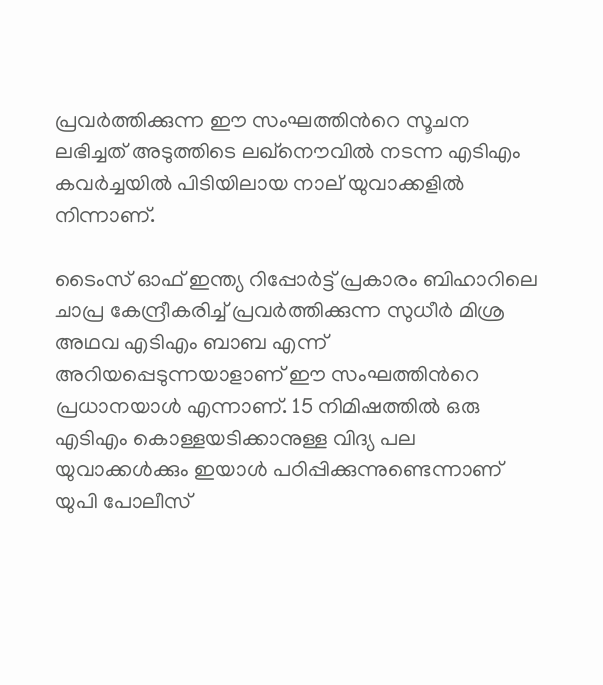പ്രവര്‍ത്തിക്കുന്ന ഈ സംഘത്തിന്‍റെ സൂചന ലഭിച്ചത് അടുത്തിടെ ലഖ്നൌവില്‍ നടന്ന എടിഎം കവര്‍ച്ചയില്‍ പിടിയിലായ നാല് യുവാക്കളില്‍ നിന്നാണ്.

ടൈംസ് ഓഫ് ഇന്ത്യ റിപ്പോര്‍ട്ട് പ്രകാരം ബിഹാറിലെ ചാപ്ര കേന്ദ്രീകരിച്ച് പ്രവര്‍ത്തിക്കുന്ന സുധീര്‍ മിശ്ര അഥവ എടിഎം ബാബ എന്ന് അറിയപ്പെടുന്നയാളാണ് ഈ സംഘത്തിന്‍റെ പ്രധാനയാള്‍ എന്നാണ്. 15 നിമിഷത്തില്‍ ഒരു എടിഎം കൊള്ളയടിക്കാനുള്ള വിദ്യ പല യുവാക്കള്‍ക്കും ഇയാള്‍ പഠിപ്പിക്കുന്നുണ്ടെന്നാണ് യുപി പോലീസ്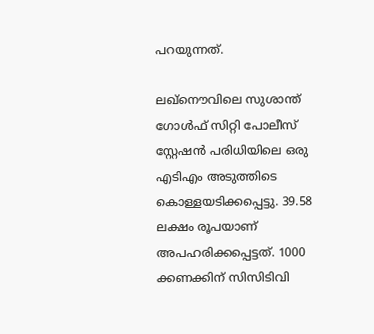പറയുന്നത്.

ലഖ്നൌവിലെ സുശാന്ത് ഗോള്‍ഫ് സിറ്റി പോലീസ് സ്റ്റേഷന്‍ പരിധിയിലെ ഒരു എടിഎം അടുത്തിടെ കൊള്ളയടിക്കപ്പെട്ടു. 39.58 ലക്ഷം രൂപയാണ് അപഹരിക്കപ്പെട്ടത്. 1000 ക്കണക്കിന് സിസിടിവി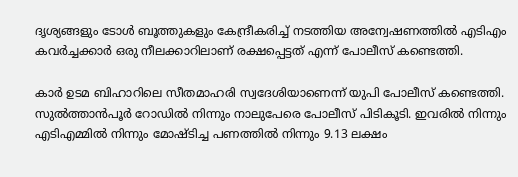ദൃശ്യങ്ങളും ടോള്‍ ബൂത്തുകളും കേന്ദ്രീകരിച്ച് നടത്തിയ അന്വേഷണത്തില്‍ എടിഎം കവര്‍ച്ചക്കാര്‍ ഒരു നീലക്കാറിലാണ് രക്ഷപ്പെട്ടത് എന്ന് പോലീസ് കണ്ടെത്തി.

കാര്‍ ഉടമ ബിഹാറിലെ സീതമാഹരി സ്വദേശിയാണെന്ന് യുപി പോലീസ് കണ്ടെത്തി. സുല്‍ത്താന്‍പൂര്‍ റോഡില്‍ നിന്നും നാലുപേരെ പോലീസ് പിടികൂടി. ഇവരില്‍ നിന്നും എടിഎമ്മില്‍ നിന്നും മോഷ്ടിച്ച പണത്തില്‍ നിന്നും 9.13 ലക്ഷം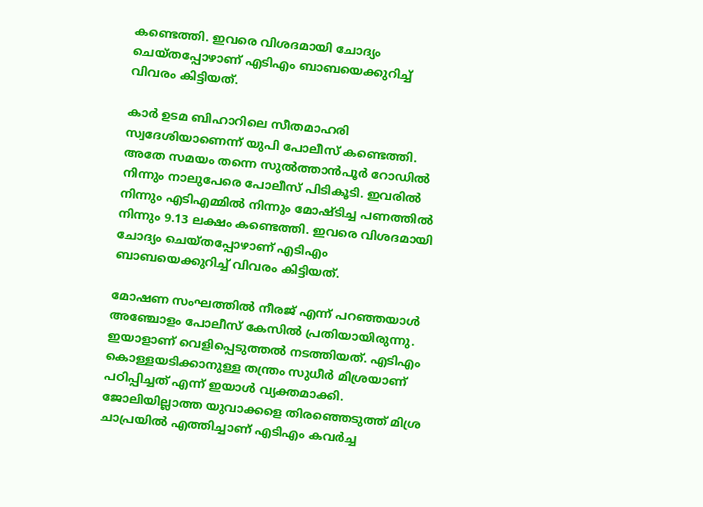കണ്ടെത്തി. ഇവരെ വിശദമായി ചോദ്യം ചെയ്തപ്പോഴാണ് എടിഎം ബാബയെക്കുറിച്ച് വിവരം കിട്ടിയത്.

കാര്‍ ഉടമ ബിഹാറിലെ സീതമാഹരി സ്വദേശിയാണെന്ന് യുപി പോലീസ് കണ്ടെത്തി. അതേ സമയം തന്നെ സുല്‍ത്താന്‍പൂര്‍ റോഡില്‍ നിന്നും നാലുപേരെ പോലീസ് പിടികൂടി. ഇവരില്‍ നിന്നും എടിഎമ്മില്‍ നിന്നും മോഷ്ടിച്ച പണത്തില്‍ നിന്നും 9.13 ലക്ഷം കണ്ടെത്തി. ഇവരെ വിശദമായി ചോദ്യം ചെയ്തപ്പോഴാണ് എടിഎം ബാബയെക്കുറിച്ച് വിവരം കിട്ടിയത്.

മോഷണ സംഘത്തില്‍ നീരജ് എന്ന് പറഞ്ഞയാള്‍ അഞ്ചോളം പോലീസ് കേസില്‍ പ്രതിയായിരുന്നു. ഇയാളാണ് വെളിപ്പെടുത്തല്‍ നടത്തിയത്. എടിഎം കൊള്ളയടിക്കാനുള്ള തന്ത്രം സുധീര്‍ മിശ്രയാണ് പഠിപ്പിച്ചത് എന്ന് ഇയാള്‍ വ്യക്തമാക്കി. ജോലിയില്ലാത്ത യുവാക്കളെ തിരഞ്ഞെടുത്ത് മിശ്ര ചാപ്രയില്‍ എത്തിച്ചാണ് എടിഎം കവര്‍ച്ച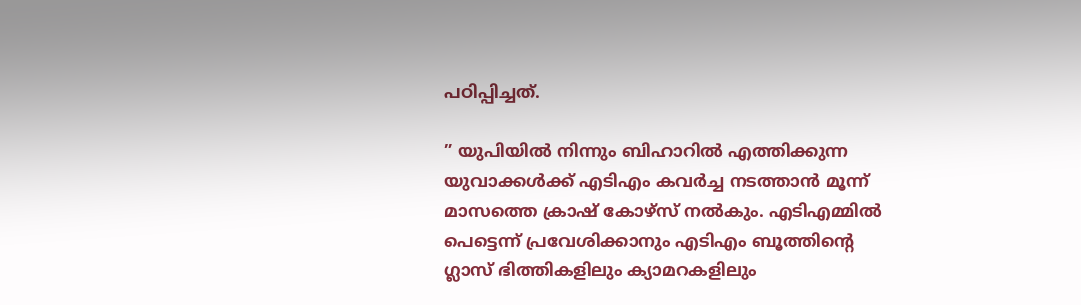പഠിപ്പിച്ചത്.

” യുപിയില്‍ നിന്നും ബിഹാറില്‍ എത്തിക്കുന്ന യുവാക്കള്‍ക്ക് എടിഎം കവര്‍ച്ച നടത്താന്‍ മൂന്ന് മാസത്തെ ക്രാഷ് കോഴ്‌സ് നൽകും. എടിഎമ്മിൽ പെട്ടെന്ന് പ്രവേശിക്കാനും എടിഎം ബൂത്തിന്റെ ഗ്ലാസ് ഭിത്തികളിലും ക്യാമറകളിലും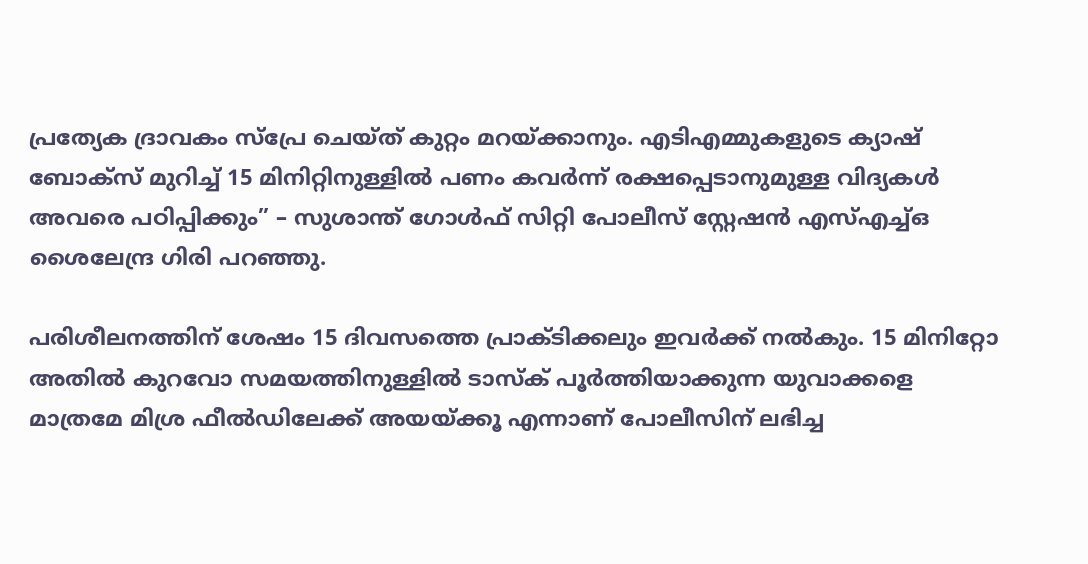പ്രത്യേക ദ്രാവകം സ്പ്രേ ചെയ്ത് കുറ്റം മറയ്ക്കാനും. എടിഎമ്മുകളുടെ ക്യാഷ് ബോക്‌സ് മുറിച്ച് 15 മിനിറ്റിനുള്ളിൽ പണം കവര്‍ന്ന് രക്ഷപ്പെടാനുമുള്ള വിദ്യകൾ അവരെ പഠിപ്പിക്കും” – സുശാന്ത് ഗോള്‍ഫ് സിറ്റി പോലീസ് സ്റ്റേഷന്‍ എസ്എച്ച്ഒ ശൈലേന്ദ്ര ഗിരി പറഞ്ഞു.

പരിശീലനത്തിന് ശേഷം 15 ദിവസത്തെ പ്രാക്ടിക്കലും ഇവര്‍ക്ക് നല്‍കും. 15 മിനിറ്റോ അതിൽ കുറവോ സമയത്തിനുള്ളിൽ ടാസ്‌ക് പൂർത്തിയാക്കുന്ന യുവാക്കളെ മാത്രമേ മിശ്ര ഫീൽഡിലേക്ക് അയയ്‌ക്കൂ എന്നാണ് പോലീസിന് ലഭിച്ച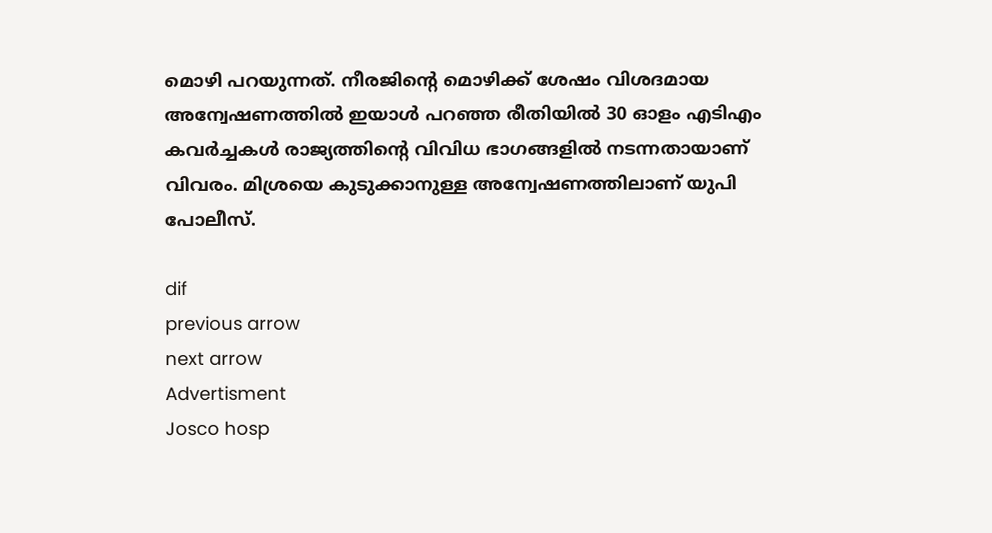മൊഴി പറയുന്നത്. നീരജിന്‍റെ മൊഴിക്ക് ശേഷം വിശദമായ അന്വേഷണത്തില്‍ ഇയാള്‍ പറഞ്ഞ രീതിയില്‍ 30 ഓളം എടിഎം കവര്‍ച്ചകള്‍ രാജ്യത്തിന്‍റെ വിവിധ ഭാഗങ്ങളില്‍ നടന്നതായാണ് വിവരം. മിശ്രയെ കുടുക്കാനുള്ള അന്വേഷണത്തിലാണ് യുപി പോലീസ്.

dif
previous arrow
next arrow
Advertisment
Josco hosp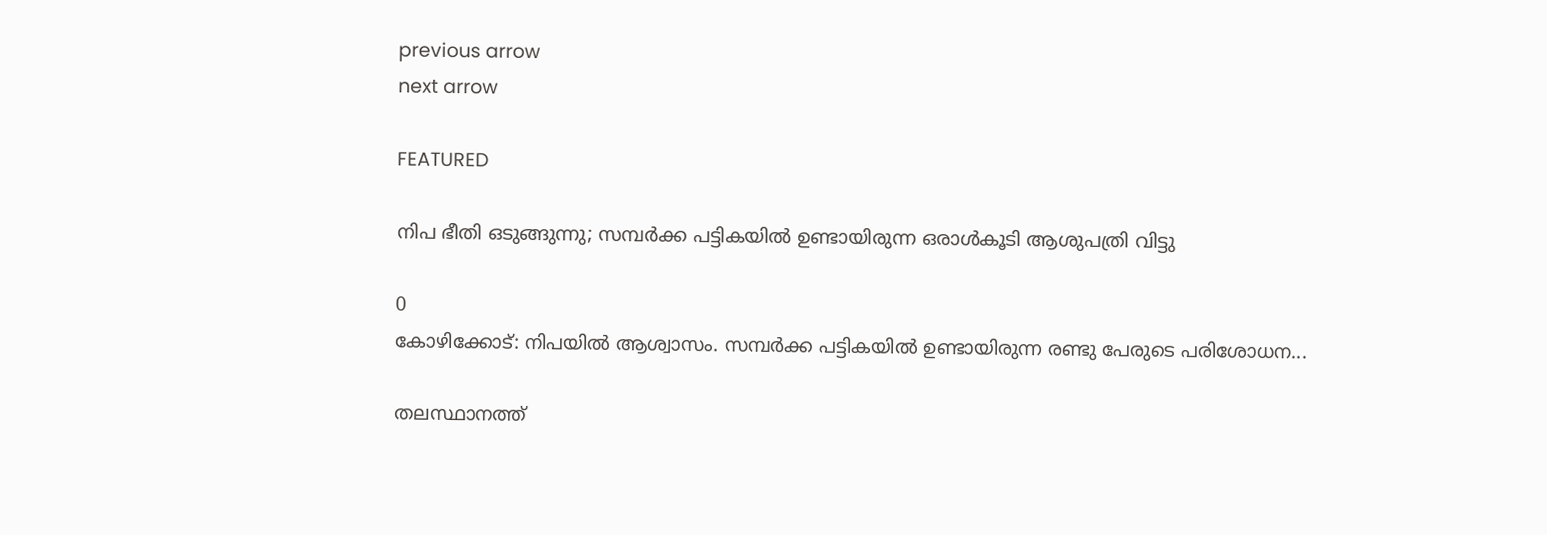previous arrow
next arrow

FEATURED

നിപ ഭീതി ഒടുങ്ങുന്നു; സമ്പർക്ക പട്ടികയിൽ ഉണ്ടായിരുന്ന ഒരാൾകൂടി ആശുപത്രി വിട്ടു

0
കോഴിക്കോട്: നിപയില്‍ ആശ്വാസം. സമ്പര്‍ക്ക പട്ടികയില്‍ ഉണ്ടായിരുന്ന രണ്ടു പേരുടെ പരിശോധന...

തലസ്ഥാനത്ത്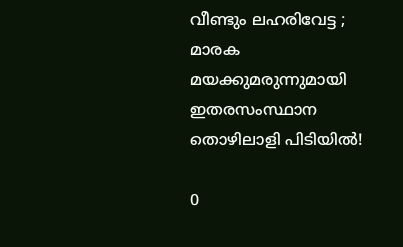വീണ്ടും ലഹരിവേട്ട ; മാരക മയക്കുമരുന്നുമായി ഇതരസംസ്ഥാന തൊഴിലാളി പിടിയിൽ!

0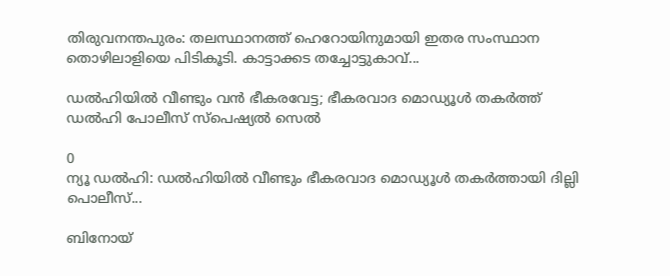തിരുവനന്തപുരം: തലസ്ഥാനത്ത് ഹെറോയിനുമായി ഇതര സംസ്ഥാന തൊഴിലാളിയെ പിടികൂടി. കാട്ടാക്കട തച്ചോട്ടുകാവ്...

ഡൽഹിയിൽ വീണ്ടും വൻ ഭീകരവേട്ട; ഭീകരവാദ മൊഡ്യൂൾ തകർത്ത് ഡൽഹി പോലീസ് സ്പെഷ്യൽ സെൽ

0
ന്യൂ ഡൽഹി: ഡൽഹിയിൽ വീണ്ടും ഭീകരവാദ മൊഡ്യൂൾ തകർത്തായി ദില്ലി പൊലീസ്...

ബിനോയ്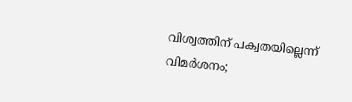വിശ്വത്തിന് പക്വതയില്ലെന്ന് വിമർശനം;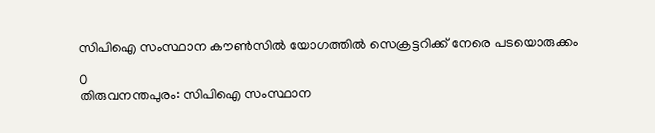സിപിഐ സംസ്ഥാന കൗൺസിൽ യോഗത്തിൽ സെക്രട്ടറിക്ക് നേരെ പടയൊരുക്കം

0
തിരുവനന്തപുരം: സിപിഐ സംസ്ഥാന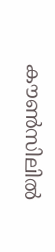കൗൺസിലിൽ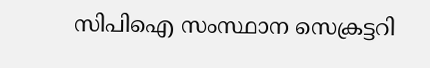സിപിഐ സംസ്ഥാന സെക്രട്ടറി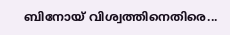ബിനോയ് വിശ്വത്തിനെതിരെ...